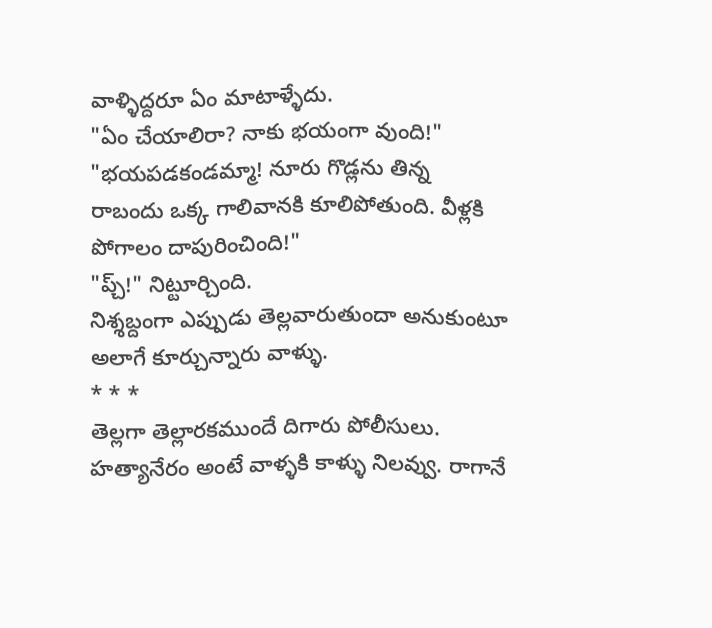వాళ్ళిద్దరూ ఏం మాటాళ్ళేదు.
"ఏం చేయాలిరా? నాకు భయంగా వుంది!"
"భయపడకండమ్మా! నూరు గొడ్లను తిన్న రాబందు ఒక్క గాలివానకి కూలిపోతుంది. వీళ్లకి పోగాలం దాపురించింది!"
"ప్చ్!" నిట్టూర్చింది.
నిశ్శబ్దంగా ఎప్పుడు తెల్లవారుతుందా అనుకుంటూ అలాగే కూర్చున్నారు వాళ్ళు.
* * *
తెల్లగా తెల్లారకముందే దిగారు పోలీసులు. హత్యానేరం అంటే వాళ్ళకి కాళ్ళు నిలవ్వు. రాగానే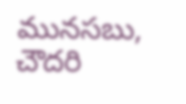మునసబు, చౌదరి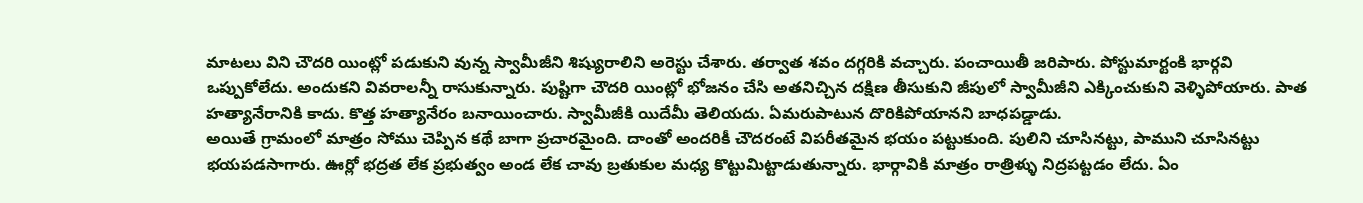మాటలు విని చౌదరి యింట్లో పడుకుని వున్న స్వామీజీని శిష్యురాలిని అరెస్టు చేశారు. తర్వాత శవం దగ్గరికి వచ్చారు. పంచాయితీ జరిపారు. పోస్టుమార్టంకి భార్గవి ఒప్పుకోలేదు. అందుకని వివరాలన్నీ రాసుకున్నారు. పుష్టిగా చౌదరి యింట్లో భోజనం చేసి అతనిచ్చిన దక్షిణ తీసుకుని జీపులో స్వామీజీని ఎక్కించుకుని వెళ్ళిపోయారు. పాత హత్యానేరానికి కాదు. కొత్త హత్యానేరం బనాయించారు. స్వామీజీకి యిదేమీ తెలియదు. ఏమరుపాటున దొరికిపోయానని బాధపడ్డాడు.
అయితే గ్రామంలో మాత్రం సోము చెప్పిన కథే బాగా ప్రచారమైంది. దాంతో అందరికీ చౌదరంటే విపరీతమైన భయం పట్టుకుంది. పులిని చూసినట్టు, పాముని చూసినట్టు భయపడసాగారు. ఊర్లో భద్రత లేక ప్రభుత్వం అండ లేక చావు బ్రతుకుల మధ్య కొట్టుమిట్టాడుతున్నారు. భార్గావికి మాత్రం రాత్రిళ్ళు నిద్రపట్టడం లేదు. ఏం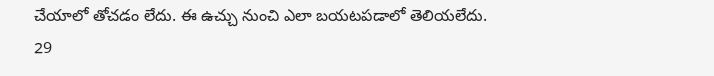చేయాలో తోచడం లేదు. ఈ ఉచ్చు నుంచి ఎలా బయటపడాలో తెలియలేదు.
29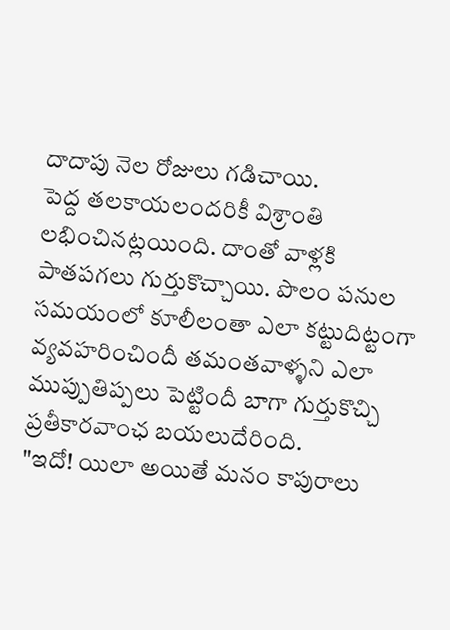దాదాపు నెల రోజులు గడిచాయి.
పెద్ద తలకాయలందరికీ విశ్రాంతి లభించినట్లయింది. దాంతో వాళ్లకి పాతపగలు గుర్తుకొచ్చాయి. పొలం పనుల సమయంలో కూలీలంతా ఎలా కట్టుదిట్టంగా వ్యవహరించిందీ తమంతవాళ్ళని ఎలా ముప్పుతిప్పలు పెట్టిందీ బాగా గుర్తుకొచ్చి ప్రతీకారవాంఛ బయలుదేరింది.
"ఇదో! యిలా అయితే మనం కాపురాలు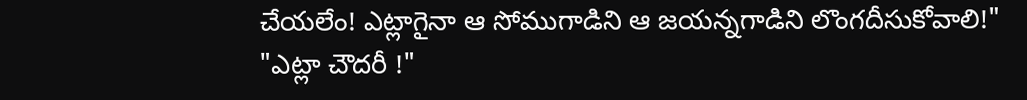చేయలేం! ఎట్లాగైనా ఆ సోముగాడిని ఆ జయన్నగాడిని లొంగదీసుకోవాలి!"
"ఎట్లా చౌదరీ !"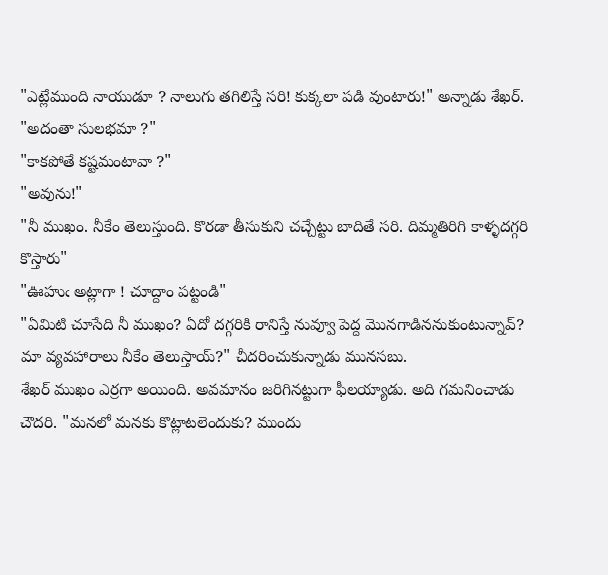"ఎట్లేముంది నాయుడూ ? నాలుగు తగిలిస్తే సరి! కుక్కలా పడి వుంటారు!" అన్నాడు శేఖర్.
"అదంతా సులభమా ?"
"కాకపోతే కష్టమంటావా ?"
"అవును!"
"నీ ముఖం. నీకేం తెలుస్తుంది. కొరడా తీసుకుని చచ్చేట్టు బాదితే సరి. దిమ్మతిరిగి కాళ్ళదగ్గరి కొస్తారు"
"ఊహుఁ అట్లాగా ! చూద్దాం పట్టండి"
"ఏమిటి చూసేది నీ ముఖం? ఏదో దగ్గరికి రానిస్తే నువ్వూ పెద్ద మొనగాడిననుకుంటున్నావ్? మా వ్యవహారాలు నీకేం తెలుస్తాయ్?" చీదరించుకున్నాడు మునసబు.
శేఖర్ ముఖం ఎర్రగా అయింది. అవమానం జరిగినట్టుగా ఫీలయ్యాడు. అది గమనించాడు చౌదరి. "మనలో మనకు కొట్లాటలెందుకు? ముందు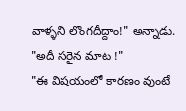వాళ్ళని లొంగదీద్దాం!" అన్నాడు.
"అదీ సరైన మాట !"
"ఈ విషయంలో కారణం వుంటే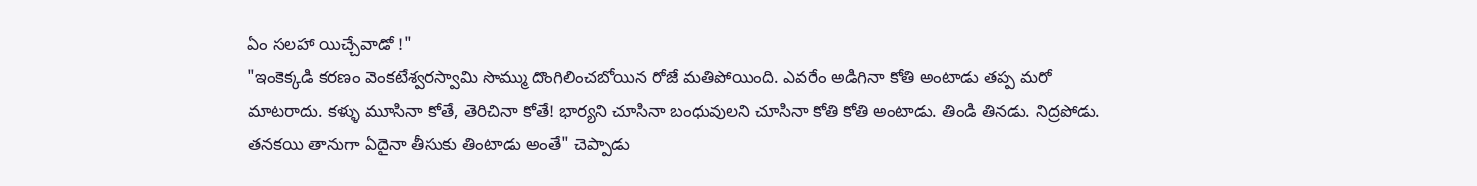ఏం సలహా యిచ్చేవాడో !"
"ఇంకెక్కడి కరణం వెంకటేశ్వరస్వామి సొమ్ము దొంగిలించబోయిన రోజే మతిపోయింది. ఎవరేం అడిగినా కోతి అంటాడు తప్ప మరో మాటరాదు. కళ్ళు మూసినా కోతే, తెరిచినా కోతే! భార్యని చూసినా బంధువులని చూసినా కోతి కోతి అంటాడు. తిండి తినడు. నిద్రపోడు. తనకయి తానుగా ఏదైనా తీసుకు తింటాడు అంతే" చెప్పాడు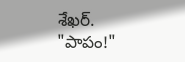శేఖర్.
"పాపం!"